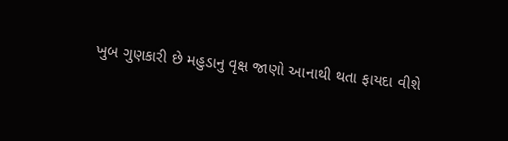ખુબ ગુણકારી છે મહુડાનુ વૃક્ષ જાણો આનાથી થતા ફાયદા વીશે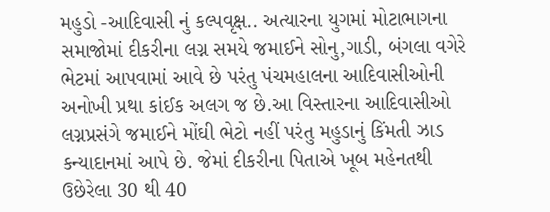મહુડો -આદિવાસી નું કલ્પવૃક્ષ.. અત્યારના યુગમાં મોટાભાગના સમાજોમાં દીકરીના લગ્ન સમયે જમાઈને સોનુ,ગાડી, બંગલા વગેરે ભેટમાં આપવામાં આવે છે પરંતુ પંચમહાલના આદિવાસીઓની અનોખી પ્રથા કાંઈક અલગ જ છે.આ વિસ્તારના આદિવાસીઓ લગ્નપ્રસંગે જમાઈને મોંઘી ભેટો નહીં પરંતુ મહુડાનું કિંમતી ઝાડ કન્યાદાનમાં આપે છે. જેમાં દીકરીના પિતાએ ખૂબ મહેનતથી ઉછેરેલા 30 થી 40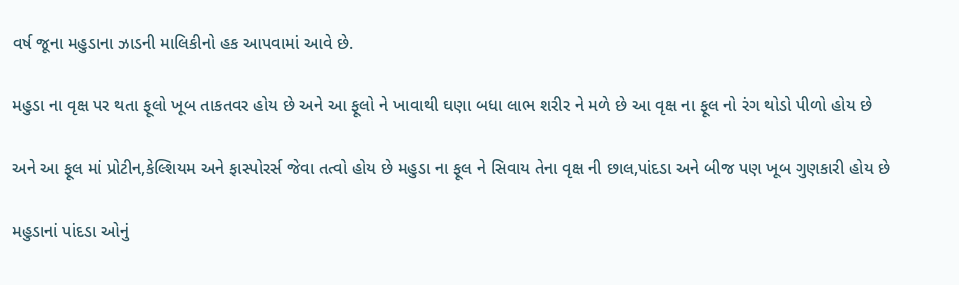વર્ષ જૂના મહુડાના ઝાડની માલિકીનો હક આપવામાં આવે છે.

મહુડા ના વૃક્ષ પર થતા ફૂલો ખૂબ તાકતવર હોય છે અને આ ફૂલો ને ખાવાથી ઘણા બધા લાભ શરીર ને મળે છે આ વૃક્ષ ના ફૂલ નો રંગ થોડો પીળો હોય છે

અને આ ફૂલ માં પ્રોટીન,કેલ્શિયમ અને ફાસ્પોરર્સ જેવા તત્વો હોય છે મહુડા ના ફૂલ ને સિવાય તેના વૃક્ષ ની છાલ,પાંદડા અને બીજ પણ ખૂબ ગુણકારી હોય છે

મહુડાનાં પાંદડા ઓનું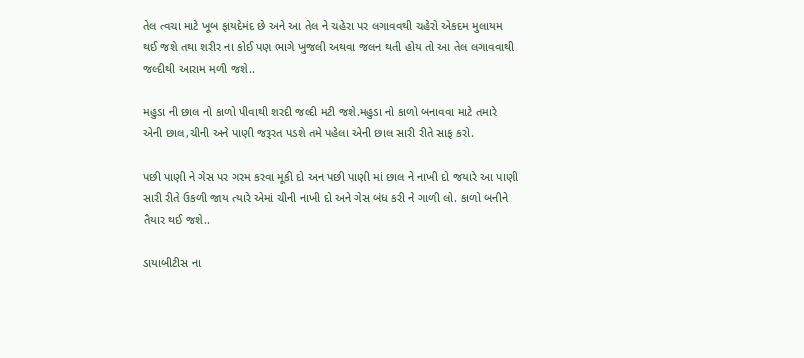તેલ ત્વચા માટે ખૂબ ફાયદેમંદ છે અને આ તેલ ને ચહેરા પર લગાવવથી ચહેરો એકદમ મુલાયમ થઈ જશે તથા શરીર ના કોઈ પણ ભાગે ખુજલી અથવા જલન થતી હોય તો આ તેલ લગાવવાથી જલ્દીથી આરામ મળી જશે..

મહુડા ની છાલ નો કાળો પીવાથી શરદી જલ્દી મટી જશે.મહુડા નો કાળો બનાવવા માટે તમારે એની છાલ,ચીની અને પાણી જરૂરત પડશે તમે પહેલા એની છાલ સારી રીતે સાફ કરો.

પછી પાણી ને ગેસ પર ગરમ કરવા મૂકી દો અન પછી પાણી માં છાલ ને નાખી દો જયારે આ પાણી સારી રીતે ઉકળી જાય ત્યારે એમાં ચીની નાખી દો અને ગેસ બંધ કરી ને ગાળી લો. કાળો બનીને તૈયાર થઈ જશે..

ડાયાબીટીસ ના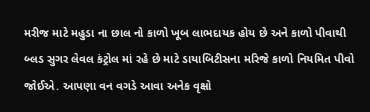મરીજ માટે મહુડા ના છાલ નો કાળો ખૂબ લાભદાયક હોય છે અને કાળો પીવાથી બ્લડ સુગર લેવલ કંટ્રોલ માં રહે છે માટે ડાયાબિટીસના મરિજે કાળો નિયમિત પીવો જોઈએ. આપણા વન વગડે આવા અનેક વૃક્ષો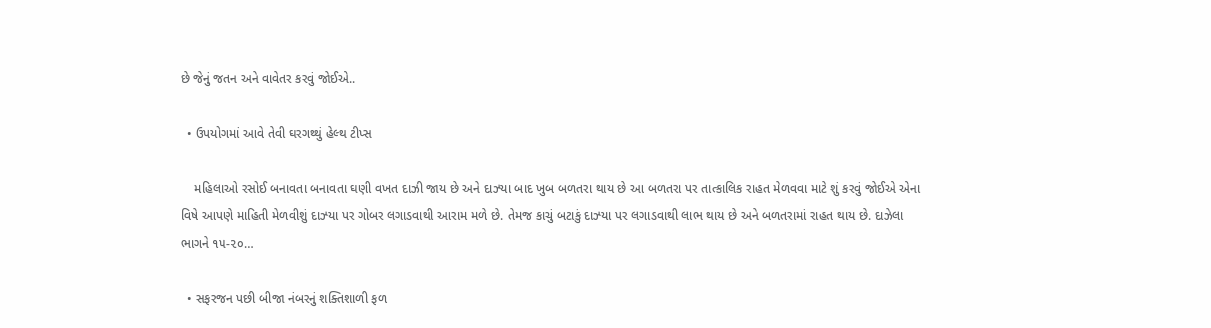છે જેનું જતન અને વાવેતર કરવું જોઈએ..

  • ઉપયોગમાં આવે તેવી ઘરગથ્થું હેલ્થ ટીપ્સ

    મહિલાઓ રસોઈ બનાવતા બનાવતા ઘણી વખત દાઝી જાય છે અને દાઝ્યા બાદ ખુબ બળતરા થાય છે આ બળતરા પર તાત્કાલિક રાહત મેળવવા માટે શું કરવું જોઈએ એના વિષે આપણે માહિતી મેળવીશું દાઝ્યા પર ગોબર લગાડવાથી આરામ મળે છે. તેમજ કાચું બટાકું દાઝ્યા પર લગાડવાથી લાભ થાય છે અને બળતરામાં રાહત થાય છે. દાઝેલા ભાગને ૧૫-૨૦…

  • સફરજન પછી બીજા નંબરનું શક્તિશાળી ફળ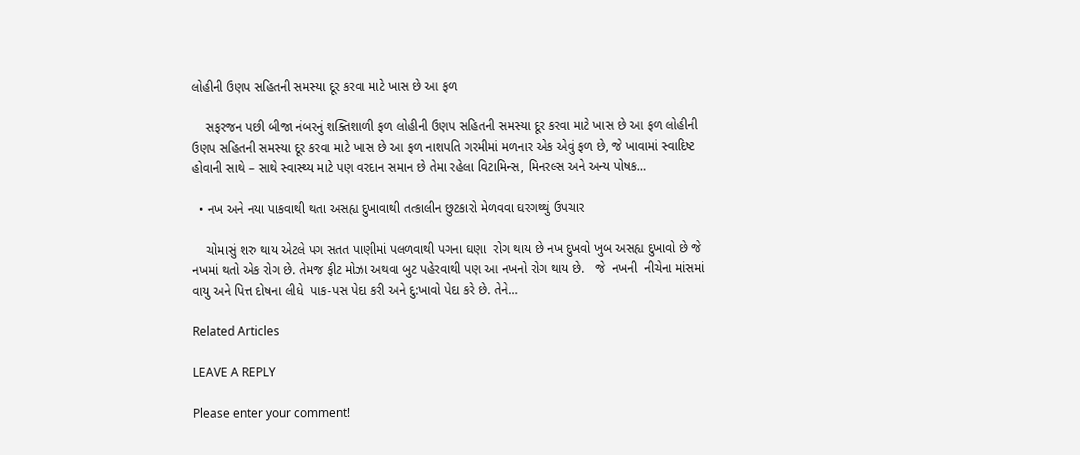લોહીની ઉણપ સહિતની સમસ્યા દૂર કરવા માટે ખાસ છે આ ફળ

    સફરજન પછી બીજા નંબરનું શક્તિશાળી ફળ લોહીની ઉણપ સહિતની સમસ્યા દૂર કરવા માટે ખાસ છે આ ફળ લોહીની ઉણપ સહિતની સમસ્યા દૂર કરવા માટે ખાસ છે આ ફળ નાશપતિ ગરમીમાં મળનાર એક એવું ફળ છે, જે ખાવામાં સ્વાદિષ્ટ હોવાની સાથે – સાથે સ્વાસ્થ્ય માટે પણ વરદાન સમાન છે તેમા રહેલા વિટામિન્સ, મિનરલ્સ અને અન્ય પોષક…

  • નખ અને નયા પાકવાથી થતા અસહ્ય દુખાવાથી તત્કાલીન છુટકારો મેળવવા ઘરગથ્થું ઉપચાર

    ચોમાસું શરુ થાય એટલે પગ સતત પાણીમાં પલળવાથી પગના ઘણા  રોગ થાય છે નખ દુખવો ખુબ અસહ્ય દુખાવો છે જે  નખમાં થતો એક રોગ છે. તેમજ ફીટ મોઝા અથવા બુટ પહેરવાથી પણ આ નખનો રોગ થાય છે.   જે  નખની  નીચેના માંસમાં વાયુ અને પિત્ત દોષના લીધે  પાક-પસ પેદા કરી અને દુ:ખાવો પેદા કરે છે. તેને…

Related Articles

LEAVE A REPLY

Please enter your comment!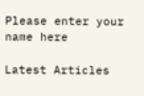Please enter your name here

Latest Articles